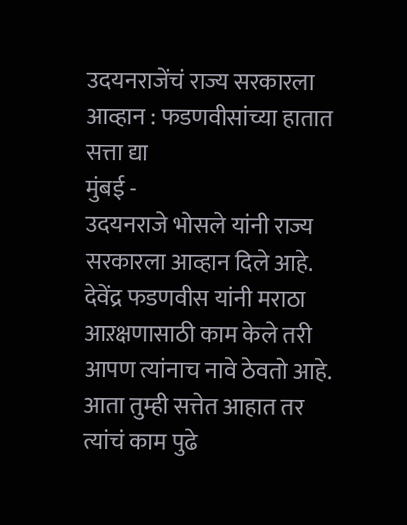उदयनराजेंचं राज्य सरकारला आव्हान : फडणवीसांच्या हातात सत्ता द्या
मुंबई -
उदयनराजे भोसले यांनी राज्य सरकारला आव्हान दिले आहे. देवेंद्र फडणवीस यांनी मराठा आऱक्षणासाठी काम केले तरी आपण त्यांनाच नावे ठेवतो आहे. आता तुम्ही सत्तेत आहात तर त्यांचं काम पुढे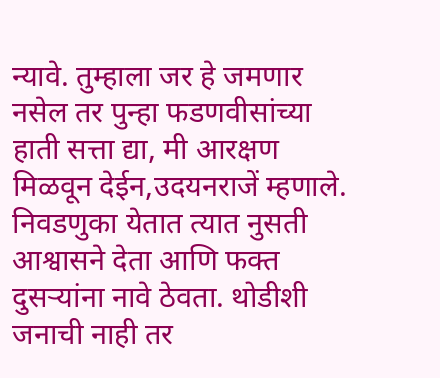न्यावे. तुम्हाला जर हे जमणार नसेल तर पुन्हा फडणवीसांच्या हाती सत्ता द्या, मी आरक्षण मिळवून देईन,उदयनराजें म्हणाले. निवडणुका येतात त्यात नुसती आश्वासने देता आणि फक्त दुसऱ्यांना नावे ठेवता. थोडीशी जनाची नाही तर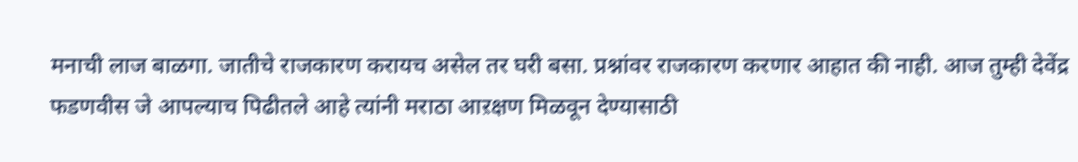मनाची लाज बाळगा. जातीचे राजकारण करायच असेल तर घरी बसा. प्रश्नांवर राजकारण करणार आहात की नाही. आज तुम्ही देवेंद्र फडणवीस जे आपल्याच पिढीतले आहे त्यांनी मराठा आऱक्षण मिळवून देण्यासाठी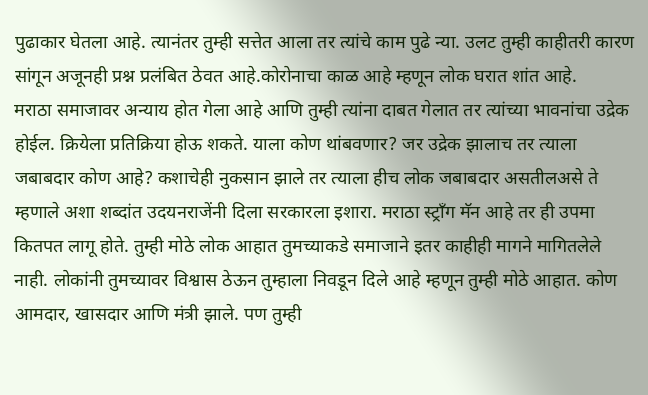पुढाकार घेतला आहे. त्यानंतर तुम्ही सत्तेत आला तर त्यांचे काम पुढे न्या. उलट तुम्ही काहीतरी कारण सांगून अजूनही प्रश्न प्रलंबित ठेवत आहे.कोरोनाचा काळ आहे म्हणून लोक घरात शांत आहे.
मराठा समाजावर अन्याय होत गेला आहे आणि तुम्ही त्यांना दाबत गेलात तर त्यांच्या भावनांचा उद्रेक होईल. क्रियेला प्रतिक्रिया होऊ शकते. याला कोण थांबवणार? जर उद्रेक झालाच तर त्याला जबाबदार कोण आहे? कशाचेही नुकसान झाले तर त्याला हीच लोक जबाबदार असतीलअसे ते म्हणाले अशा शब्दांत उदयनराजेंनी दिला सरकारला इशारा. मराठा स्ट्राँग मॅन आहे तर ही उपमा कितपत लागू होते. तुम्ही मोठे लोक आहात तुमच्याकडे समाजाने इतर काहीही मागने मागितलेले नाही. लोकांनी तुमच्यावर विश्वास ठेऊन तुम्हाला निवडून दिले आहे म्हणून तुम्ही मोठे आहात. कोण आमदार, खासदार आणि मंत्री झाले. पण तुम्ही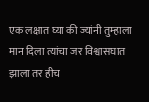एक लक्षात घ्या की ज्यांनी तुम्हाला मान दिला त्यांचा जर विश्वासघात झाला तर हीच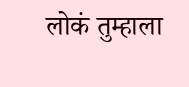लोकं तुम्हाला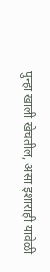पुन्हा खाली खेचतील, असा इशाराही यावेळी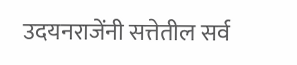उदयनराजेंनी सत्तेतील सर्व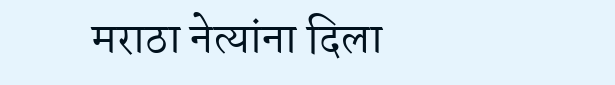मराठा नेत्यांना दिला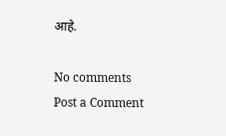आहे.

No comments
Post a Comment